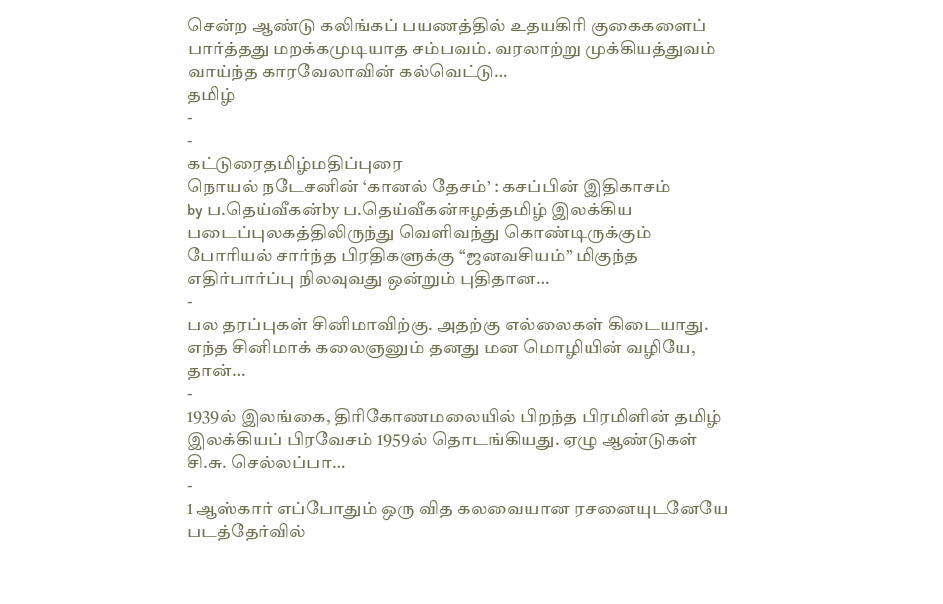சென்ற ஆண்டு கலிங்கப் பயணத்தில் உதயகிரி குகைகளைப் பார்த்தது மறக்கமுடியாத சம்பவம். வரலாற்று முக்கியத்துவம் வாய்ந்த காரவேலாவின் கல்வெட்டு…
தமிழ்
-
-
கட்டுரைதமிழ்மதிப்புரை
நொயல் நடேசனின் ‘கானல் தேசம்’ : கசப்பின் இதிகாசம்
by ப.தெய்வீகன்by ப.தெய்வீகன்ஈழத்தமிழ் இலக்கிய படைப்புலகத்திலிருந்து வெளிவந்து கொண்டிருக்கும் போரியல் சார்ந்த பிரதிகளுக்கு “ஜனவசியம்” மிகுந்த எதிர்பார்ப்பு நிலவுவது ஒன்றும் புதிதான…
-
பல தரப்புகள் சினிமாவிற்கு. அதற்கு எல்லைகள் கிடையாது. எந்த சினிமாக் கலைஞனும் தனது மன மொழியின் வழியே, தான்…
-
1939ல் இலங்கை, திரிகோணமலையில் பிறந்த பிரமிளின் தமிழ் இலக்கியப் பிரவேசம் 1959ல் தொடங்கியது. ஏழு ஆண்டுகள் சி.சு. செல்லப்பா…
-
1 ஆஸ்கார் எப்போதும் ஒரு வித கலவையான ரசனையுடனேயே படத்தேர்வில்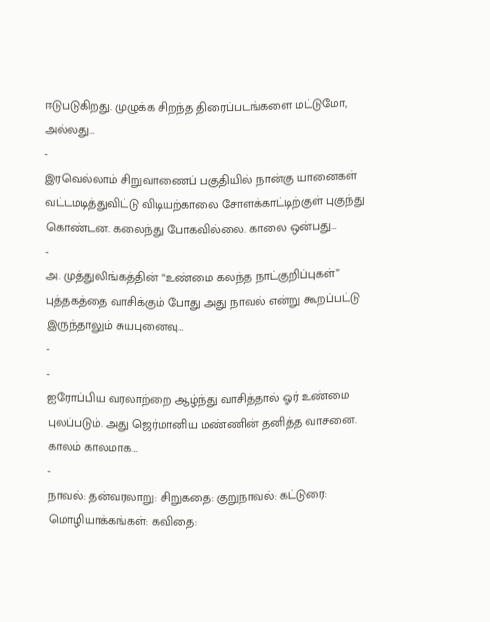ஈடுபடுகிறது. முழுக்க சிறந்த திரைப்படங்களை மட்டுமோ, அல்லது…
-
இரவெல்லாம் சிறுவாணைப் பகுதியில் நான்கு யானைகள் வட்டமடித்துவிட்டு விடியற்காலை சோளக்காட்டிற்குள் புகுந்து கொண்டன. கலைந்து போகவில்லை. காலை ஒன்பது…
-
அ. முத்துலிங்கத்தின் “உண்மை கலந்த நாட்குறிப்புகள்” புத்தகத்தை வாசிக்கும் போது அது நாவல் என்று கூறப்பட்டு இருந்தாலும் சுயபுனைவு…
-
-
ஐரோப்பிய வரலாற்றை ஆழ்ந்து வாசித்தால் ஓர் உண்மை புலப்படும். அது ஜெர்மானிய மண்ணின் தனித்த வாசனை. காலம் காலமாக…
-
நாவல்: தன்வரலாறு: சிறுகதை: குறுநாவல்: கட்டுரை: மொழியாக்கங்கள்: கவிதை: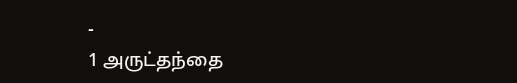-
1 அருட்தந்தை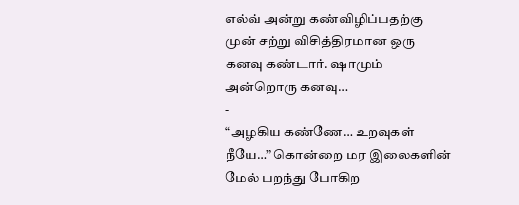எல்வ் அன்று கண்விழிப்பதற்கு முன் சற்று விசித்திரமான ஒரு கனவு கண்டார். ஷாமும் அன்றொரு கனவு…
-
“அழகிய கண்ணே… உறவுகள் நீயே…” கொன்றை மர இலைகளின் மேல் பறந்து போகிற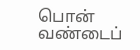பொன் வண்டைப்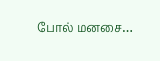போல் மனசை…